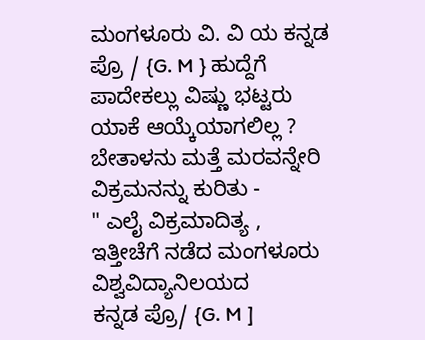ಮಂಗಳೂರು ವಿ. ವಿ ಯ ಕನ್ನಡ ಪ್ರೊ / {G. M } ಹುದ್ದೆಗೆ ಪಾದೇಕಲ್ಲು ವಿಷ್ಣು ಭಟ್ಟರು ಯಾಕೆ ಆಯ್ಕೆಯಾಗಲಿಲ್ಲ ?
ಬೇತಾಳನು ಮತ್ತೆ ಮರವನ್ನೇರಿ
ವಿಕ್ರಮನನ್ನು ಕುರಿತು -
" ಎಲೈ ವಿಕ್ರಮಾದಿತ್ಯ ,
ಇತ್ತೀಚೆಗೆ ನಡೆದ ಮಂಗಳೂರು ವಿಶ್ವವಿದ್ಯಾನಿಲಯದ
ಕನ್ನಡ ಪ್ರೊ/ {G. M ]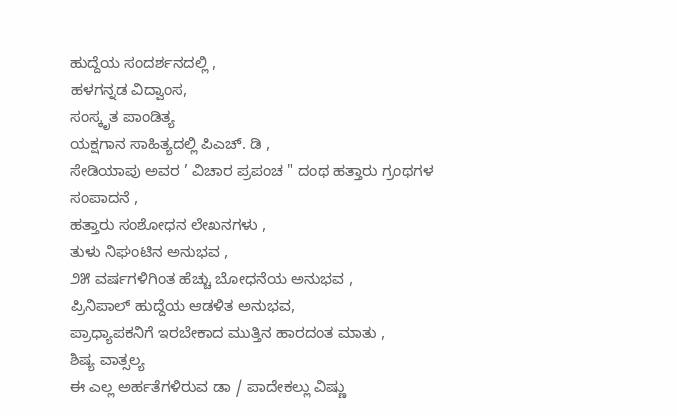ಹುದ್ದೆಯ ಸಂದರ್ಶನದಲ್ಲಿ ,
ಹಳಗನ್ನಡ ವಿದ್ವಾಂಸ,
ಸಂಸ್ಕೃತ ಪಾಂಡಿತ್ಯ
ಯಕ್ಷಗಾನ ಸಾಹಿತ್ಯದಲ್ಲಿ ಪಿಎಚ್. ಡಿ ,
ಸೇಡಿಯಾಪು ಅವರ ’ ವಿಚಾರ ಪ್ರಪಂಚ " ದಂಥ ಹತ್ತಾರು ಗ್ರಂಥಗಳ ಸಂಪಾದನೆ ,
ಹತ್ತಾರು ಸಂಶೋಧನ ಲೇಖನಗಳು ,
ತುಳು ನಿಘಂಟಿನ ಅನುಭವ ,
೨೫ ವರ್ಷಗಳಿಗಿಂತ ಹೆಚ್ಚು ಬೋಧನೆಯ ಅನುಭವ ,
ಪ್ರಿನಿಪಾಲ್ ಹುದ್ದೆಯ ಆಡಳಿತ ಅನುಭವ,
ಪ್ರಾಧ್ಯಾಪಕನಿಗೆ ಇರಬೇಕಾದ ಮುತ್ತಿನ ಹಾರದಂತ ಮಾತು ,
ಶಿಷ್ಯ ವಾತ್ಸಲ್ಯ
ಈ ಎಲ್ಲ ಅರ್ಹತೆಗಳಿರುವ ಡಾ / ಪಾದೇಕಲ್ಲು ವಿಷ್ಣು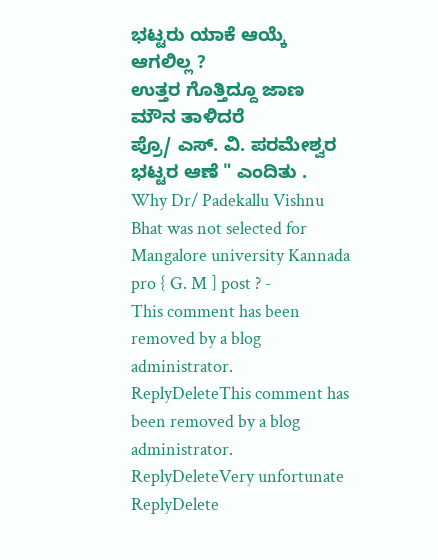ಭಟ್ಟರು ಯಾಕೆ ಆಯ್ಕೆ ಆಗಲಿಲ್ಲ ?
ಉತ್ತರ ಗೊತ್ತಿದ್ದೂ ಜಾಣ ಮೌನ ತಾಳಿದರೆ
ಪ್ರೊ/ ಎಸ್. ವಿ. ಪರಮೇಶ್ವರ ಭಟ್ಟರ ಆಣೆ " ಎಂದಿತು .
Why Dr/ Padekallu Vishnu Bhat was not selected for Mangalore university Kannada pro { G. M ] post ? -
This comment has been removed by a blog administrator.
ReplyDeleteThis comment has been removed by a blog administrator.
ReplyDeleteVery unfortunate
ReplyDelete